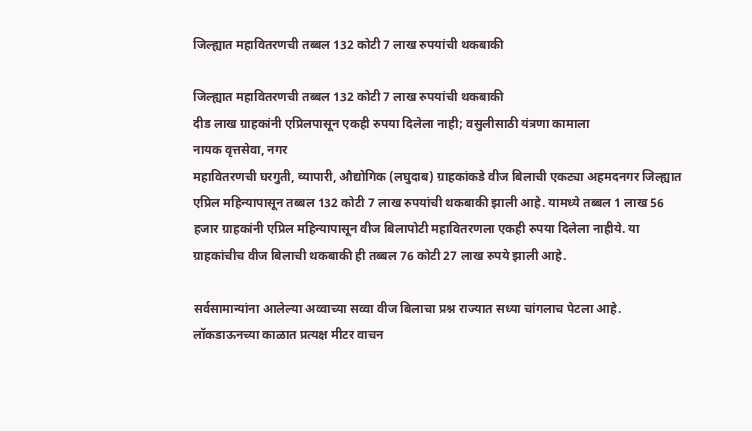जिल्ह्यात महावितरणची तब्बल 132 कोटी 7 लाख रुपयांची थकबाकी

जिल्ह्यात महावितरणची तब्बल 132 कोटी 7 लाख रुपयांची थकबाकी
दीड लाख ग्राहकांनी एप्रिलपासून एकही रुपया दिलेला नाही; वसुलीसाठी यंत्रणा कामाला
नायक वृत्तसेवा, नगर
महावितरणची घरगुती, व्यापारी, औद्योगिक (लघुदाब) ग्राहकांकडे वीज बिलाची एकट्या अहमदनगर जिल्ह्यात एप्रिल महिन्यापासून तब्बल 132 कोटी 7 लाख रुपयांची थकबाकी झाली आहे. यामध्ये तब्बल 1 लाख 56 हजार ग्राहकांनी एप्रिल महिन्यापासून वीज बिलापोटी महावितरणला एकही रुपया दिलेला नाहीये. या ग्राहकांचीच वीज बिलाची थकबाकी ही तब्बल 76 कोटी 27 लाख रुपये झाली आहे.

सर्वसामान्यांना आलेल्या अव्वाच्या सव्वा वीज बिलाचा प्रश्न राज्यात सध्या चांगलाच पेटला आहे. लॉकडाऊनच्या काळात प्रत्यक्ष मीटर वाचन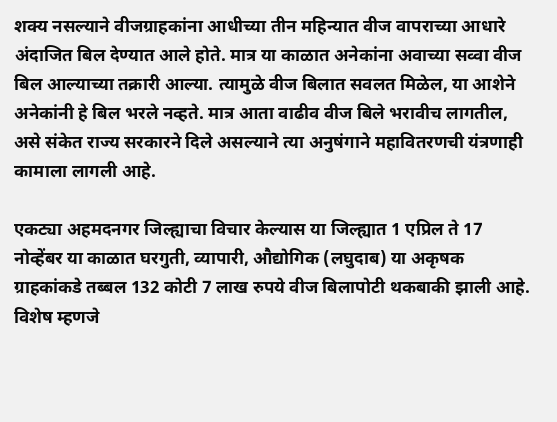शक्य नसल्याने वीजग्राहकांना आधीच्या तीन महिन्यात वीज वापराच्या आधारे अंदाजित बिल देण्यात आले होते. मात्र या काळात अनेकांना अवाच्या सव्वा वीज बिल आल्याच्या तक्रारी आल्या. त्यामुळे वीज बिलात सवलत मिळेल, या आशेने अनेकांनी हे बिल भरले नव्हते. मात्र आता वाढीव वीज बिले भरावीच लागतील, असे संकेत राज्य सरकारने दिले असल्याने त्या अनुषंगाने महावितरणची यंत्रणाही कामाला लागली आहे.

एकट्या अहमदनगर जिल्ह्याचा विचार केल्यास या जिल्ह्यात 1 एप्रिल ते 17 नोव्हेंबर या काळात घरगुती, व्यापारी, औद्योगिक (लघुदाब) या अकृषक ग्राहकांकडे तब्बल 132 कोटी 7 लाख रुपये वीज बिलापोटी थकबाकी झाली आहे. विशेष म्हणजे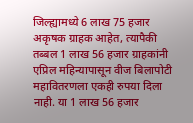जिल्ह्यामध्ये 6 लाख 75 हजार अकृषक ग्राहक आहेत, त्यापैकी तब्बल 1 लाख 56 हजार ग्राहकांनी एप्रिल महिन्यापासून वीज बिलापोटी महावितरणला एकही रुपया दिला नाही. या 1 लाख 56 हजार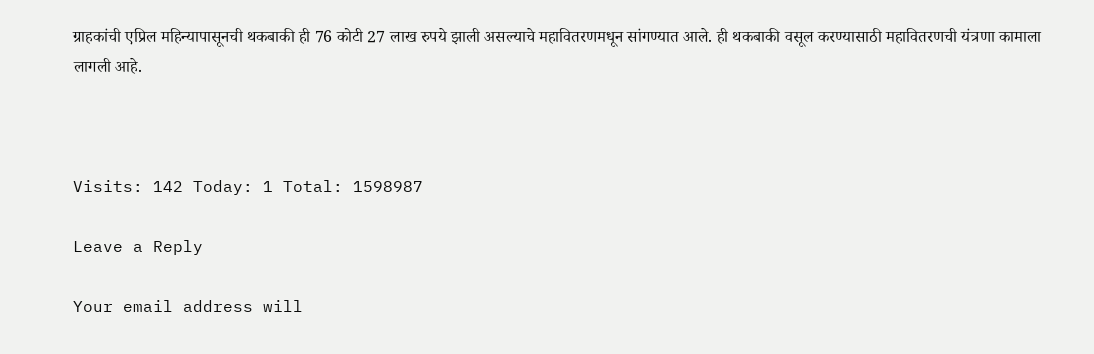ग्राहकांची एप्रिल महिन्यापासूनची थकबाकी ही 76 कोटी 27 लाख रुपये झाली असल्याचे महावितरणमधून सांगण्यात आले. ही थकबाकी वसूल करण्यासाठी महावितरणची यंत्रणा कामाला लागली आहे.



Visits: 142 Today: 1 Total: 1598987

Leave a Reply

Your email address will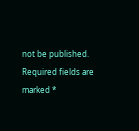not be published. Required fields are marked *